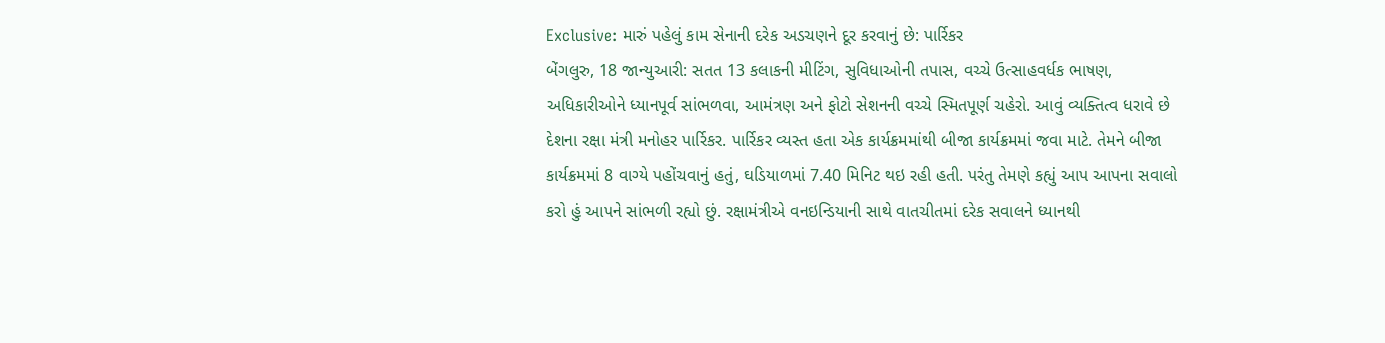Exclusive: મારું પહેલું કામ સેનાની દરેક અડચણને દૂર કરવાનું છે: પાર્રિકર
બેંગલુરુ, 18 જાન્યુઆરી: સતત 13 કલાકની મીટિંગ, સુવિધાઓની તપાસ, વચ્ચે ઉત્સાહવર્ધક ભાષણ, અધિકારીઓને ધ્યાનપૂર્વ સાંભળવા, આમંત્રણ અને ફોટો સેશનની વચ્ચે સ્મિતપૂર્ણ ચહેરો. આવું વ્યક્તિત્વ ધરાવે છે દેશના રક્ષા મંત્રી મનોહર પાર્રિકર. પાર્રિકર વ્યસ્ત હતા એક કાર્યક્રમમાંથી બીજા કાર્યક્રમમાં જવા માટે. તેમને બીજા કાર્યક્રમમાં 8 વાગ્યે પહોંચવાનું હતું, ઘડિયાળમાં 7.40 મિનિટ થઇ રહી હતી. પરંતુ તેમણે કહ્યું આપ આપના સવાલો કરો હું આપને સાંભળી રહ્યો છું. રક્ષામંત્રીએ વનઇન્ડિયાની સાથે વાતચીતમાં દરેક સવાલને ધ્યાનથી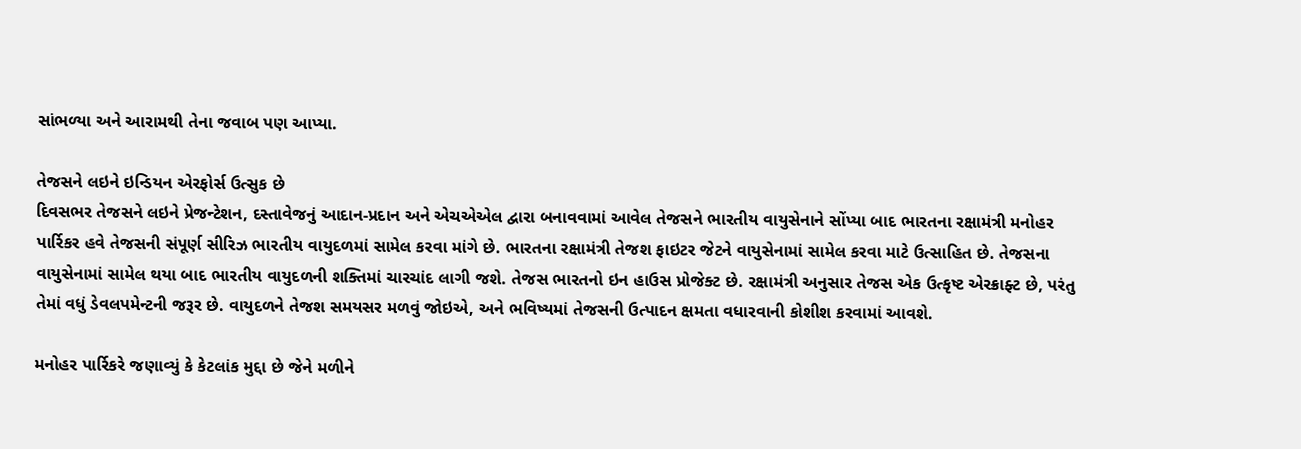સાંભળ્યા અને આરામથી તેના જવાબ પણ આપ્યા.

તેજસને લઇને ઇન્ડિયન એરફોર્સ ઉત્સુક છે
દિવસભર તેજસને લઇને પ્રેજન્ટેશન, દસ્તાવેજનું આદાન-પ્રદાન અને એચએએલ દ્વારા બનાવવામાં આવેલ તેજસને ભારતીય વાયુસેનાને સોંપ્યા બાદ ભારતના રક્ષામંત્રી મનોહર પાર્રિકર હવે તેજસની સંપૂર્ણ સીરિઝ ભારતીય વાયુદળમાં સામેલ કરવા માંગે છે. ભારતના રક્ષામંત્રી તેજશ ફાઇટર જેટને વાયુસેનામાં સામેલ કરવા માટે ઉત્સાહિત છે. તેજસના વાયુસેનામાં સામેલ થયા બાદ ભારતીય વાયુદળની શક્તિમાં ચારચાંદ લાગી જશે. તેજસ ભારતનો ઇન હાઉસ પ્રોજેક્ટ છે. રક્ષામંત્રી અનુસાર તેજસ એક ઉત્કૃષ્ટ એરક્રાફ્ટ છે, પરંતુ તેમાં વધું ડેવલપમેન્ટની જરૂર છે. વાયુદળને તેજશ સમયસર મળવું જોઇએ, અને ભવિષ્યમાં તેજસની ઉત્પાદન ક્ષમતા વધારવાની કોશીશ કરવામાં આવશે.

મનોહર પાર્રિકરે જણાવ્યું કે કેટલાંક મુદ્દા છે જેને મળીને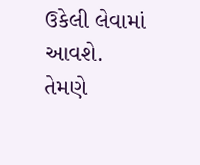ઉકેલી લેવામાં આવશે. તેમણે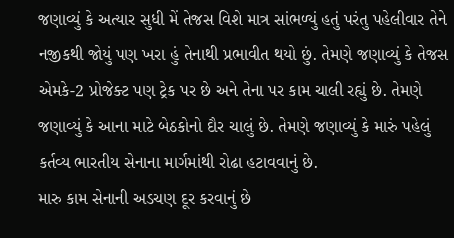જણાવ્યું કે અત્યાર સુધી મેં તેજસ વિશે માત્ર સાંભળ્યું હતું પરંતુ પહેલીવાર તેને નજીકથી જોયું પણ ખરા હું તેનાથી પ્રભાવીત થયો છું. તેમણે જણાવ્યું કે તેજસ એમકે-2 પ્રોજેક્ટ પણ ટ્રેક પર છે અને તેના પર કામ ચાલી રહ્યું છે. તેમણે જણાવ્યું કે આના માટે બેઠકોનો દૌર ચાલું છે. તેમણે જણાવ્યું કે મારું પહેલું કર્તવ્ય ભારતીય સેનાના માર્ગમાંથી રોઢા હટાવવાનું છે.
મારુ કામ સેનાની અડચણ દૂર કરવાનું છે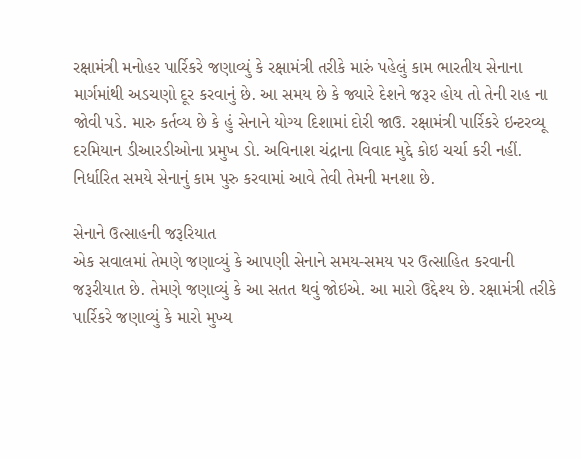રક્ષામંત્રી મનોહર પાર્રિકરે જણાવ્યું કે રક્ષામંત્રી તરીકે મારું પહેલું કામ ભારતીય સેનાના માર્ગમાંથી અડચણો દૂર કરવાનું છે. આ સમય છે કે જ્યારે દેશને જરૂર હોય તો તેની રાહ ના જોવી પડે. મારુ કર્તવ્ય છે કે હું સેનાને યોગ્ય દિશામાં દોરી જાઉ. રક્ષામંત્રી પાર્રિકરે ઇન્ટરવ્યૂ દરમિયાન ડીઆરડીઓના પ્રમુખ ડો. અવિનાશ ચંદ્રાના વિવાદ મુદ્દે કોઇ ચર્ચા કરી નહીં. નિર્ધારિત સમયે સેનાનું કામ પુરુ કરવામાં આવે તેવી તેમની મનશા છે.

સેનાને ઉત્સાહની જરૂરિયાત
એક સવાલમાં તેમણે જણાવ્યું કે આપણી સેનાને સમય-સમય પર ઉત્સાહિત કરવાની જરૂરીયાત છે. તેમણે જણાવ્યું કે આ સતત થવું જોઇએ. આ મારો ઉદ્દેશ્ય છે. રક્ષામંત્રી તરીકે પાર્રિકરે જણાવ્યું કે મારો મુખ્ય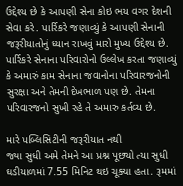ઉદ્દેશ્ય છે કે આપણી સેના કોઇ ભય વગર દેશની સેવા કરે. પાર્રિકરે જણાવ્યું કે આપણી સેનાની જરૂરીયાતોનું ધ્યાન રાખવું મારો મુખ્ય ઉદ્દેશ્ય છે. પાર્રિકરે સેનાના પરિવારોનો ઉલ્લેખ કરતા જણાવ્યું કે અમારું કામ સેનાના જવાનોના પરિવારજનોની સુરક્ષા અને તેમની દેખભાળ પણ છે. તેમના પરિવારજનો સુખી રહે તે અમારુ કર્તવ્ય છે.

મારે પબ્લિસિટીની જરૂરીયાત નથી
જ્યા સુધી અમે તેમને આ પ્રશ્ન પૂછ્યો ત્યા સુધી ઘડીયાળમાં 7.55 મિનિટ થઇ ચૂક્યા હતા. રૂમમાં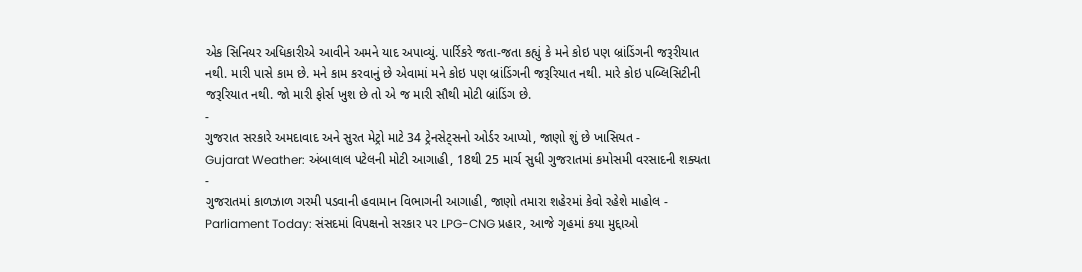એક સિનિયર અધિકારીએ આવીને અમને યાદ અપાવ્યું. પાર્રિકરે જતા-જતા કહ્યું કે મને કોઇ પણ બ્રાંડિંગની જરૂરીયાત નથી. મારી પાસે કામ છે. મને કામ કરવાનું છે એવામાં મને કોઇ પણ બ્રાંડિંગની જરૂરિયાત નથી. મારે કોઇ પબ્લિસિટીની જરૂરિયાત નથી. જો મારી ફોર્સ ખુશ છે તો એ જ મારી સૌથી મોટી બ્રાંડિંગ છે.
-
ગુજરાત સરકારે અમદાવાદ અને સુરત મેટ્રો માટે 34 ટ્રેનસેટ્સનો ઓર્ડર આપ્યો, જાણો શું છે ખાસિયત -
Gujarat Weather: અંબાલાલ પટેલની મોટી આગાહી, 18થી 25 માર્ચ સુધી ગુજરાતમાં કમોસમી વરસાદની શક્યતા -
ગુજરાતમાં કાળઝાળ ગરમી પડવાની હવામાન વિભાગની આગાહી, જાણો તમારા શહેરમાં કેવો રહેશે માહોલ -
Parliament Today: સંસદમાં વિપક્ષનો સરકાર પર LPG-CNG પ્રહાર, આજે ગૃહમાં કયા મુદ્દાઓ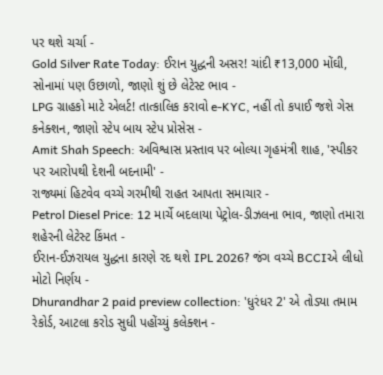પર થશે ચર્ચા -
Gold Silver Rate Today: ઈરાન યુદ્ધની અસર! ચાંદી ₹13,000 મોંઘી, સોનામાં પણ ઉછાળો, જાણો શું છે લેટેસ્ટ ભાવ -
LPG ગ્રાહકો માટે એલર્ટ! તાત્કાલિક કરાવો e-KYC, નહીં તો કપાઈ જશે ગેસ કનેક્શન, જાણો સ્ટેપ બાય સ્ટેપ પ્રોસેસ -
Amit Shah Speech: અવિશ્વાસ પ્રસ્તાવ પર બોલ્યા ગૃહમંત્રી શાહ, 'સ્પીકર પર આરોપથી દેશની બદનામી' -
રાજ્યમાં હિટવેવ વચ્ચે ગરમીથી રાહત આપતા સમાચાર -
Petrol Diesel Price: 12 માર્ચે બદલાયા પેટ્રોલ-ડીઝલના ભાવ, જાણો તમારા શહેરની લેટેસ્ટ કિંમત -
ઈરાન-ઈઝરાયલ યુદ્ધના કારણે રદ થશે IPL 2026? જંગ વચ્ચે BCCIએ લીધો મોટો નિર્ણય -
Dhurandhar 2 paid preview collection: 'ધુરંધર 2' એ તોડ્યા તમામ રેકોર્ડ, આટલા કરોડ સુધી પહોંચ્યું કલેક્શન -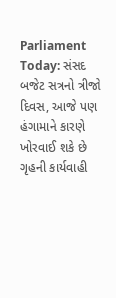Parliament Today: સંસદ બજેટ સત્રનો ત્રીજો દિવસ, આજે પણ હંગામાને કારણે ખોરવાઈ શકે છે ગૃહની કાર્યવાહી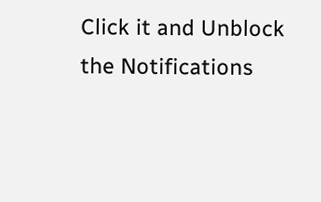Click it and Unblock the Notifications